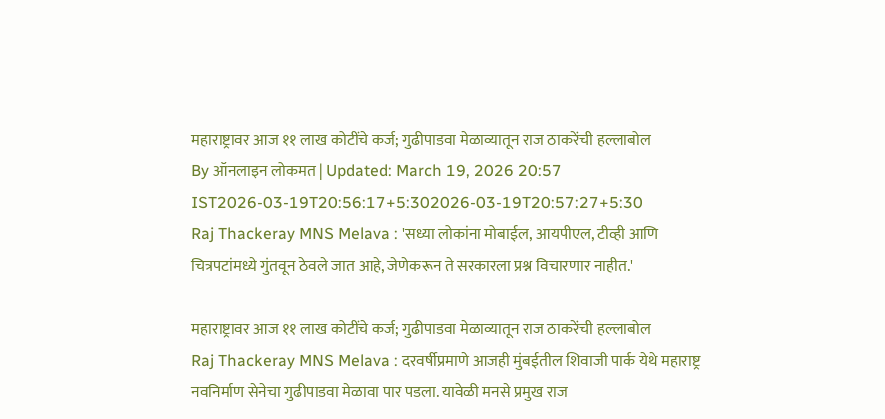महाराष्ट्रावर आज ११ लाख कोटींचे कर्ज; गुढीपाडवा मेळाव्यातून राज ठाकरेंची हल्लाबोल
By ऑनलाइन लोकमत | Updated: March 19, 2026 20:57 IST2026-03-19T20:56:17+5:302026-03-19T20:57:27+5:30
Raj Thackeray MNS Melava : 'सध्या लोकांना मोबाईल, आयपीएल, टीव्ही आणि चित्रपटांमध्ये गुंतवून ठेवले जात आहे, जेणेकरून ते सरकारला प्रश्न विचारणार नाहीत.'

महाराष्ट्रावर आज ११ लाख कोटींचे कर्ज; गुढीपाडवा मेळाव्यातून राज ठाकरेंची हल्लाबोल
Raj Thackeray MNS Melava : दरवर्षीप्रमाणे आजही मुंबईतील शिवाजी पार्क येथे महाराष्ट्र नवनिर्माण सेनेचा गुढीपाडवा मेळावा पार पडला. यावेळी मनसे प्रमुख राज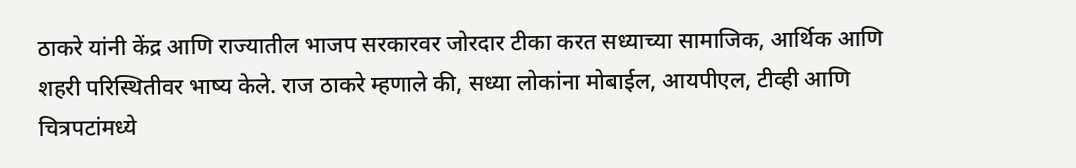ठाकरे यांनी केंद्र आणि राज्यातील भाजप सरकारवर जोरदार टीका करत सध्याच्या सामाजिक, आर्थिक आणि शहरी परिस्थितीवर भाष्य केले. राज ठाकरे म्हणाले की, सध्या लोकांना मोबाईल, आयपीएल, टीव्ही आणि चित्रपटांमध्ये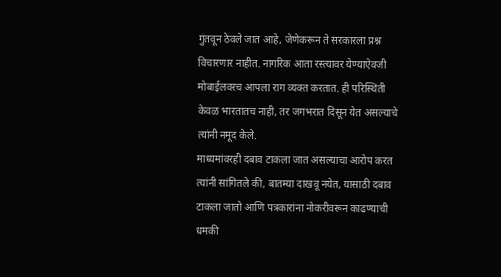गुंतवून ठेवले जात आहे, जेणेकरून ते सरकारला प्रश्न विचारणार नाहीत. नागरिक आता रस्त्यावर येण्याऐवजी मोबाईलवरच आपला राग व्यक्त करतात. ही परिस्थिती केवळ भारतातच नाही, तर जगभरात दिसून येत असल्याचे त्यांनी नमूद केले.
माध्यमांवरही दबाव टाकला जात असल्याचा आरोप करत त्यांनी सांगितले की, बातम्या दाखवू नयेत, यासाठी दबाव टाकला जातो आणि पत्रकारांना नोकरीवरून काढण्याची धमकी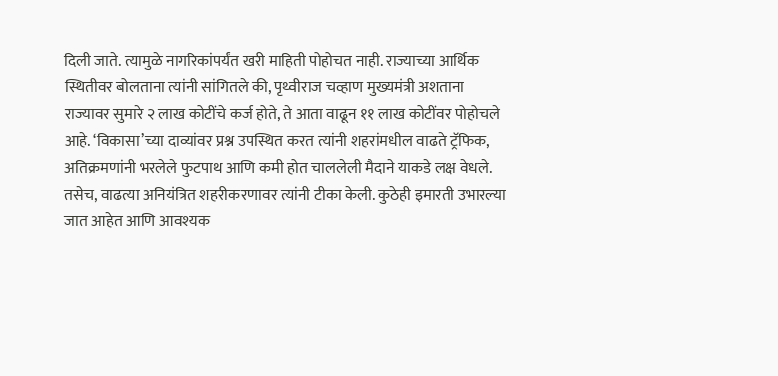दिली जाते. त्यामुळे नागरिकांपर्यंत खरी माहिती पोहोचत नाही. राज्याच्या आर्थिक स्थितीवर बोलताना त्यांनी सांगितले की, पृथ्वीराज चव्हाण मुख्यमंत्री अशताना राज्यावर सुमारे २ लाख कोटींचे कर्ज होते, ते आता वाढून ११ लाख कोटींवर पोहोचले आहे. ‘विकासा’च्या दाव्यांवर प्रश्न उपस्थित करत त्यांनी शहरांमधील वाढते ट्रॅफिक, अतिक्रमणांनी भरलेले फुटपाथ आणि कमी होत चाललेली मैदाने याकडे लक्ष वेधले.
तसेच, वाढत्या अनियंत्रित शहरीकरणावर त्यांनी टीका केली. कुठेही इमारती उभारल्या जात आहेत आणि आवश्यक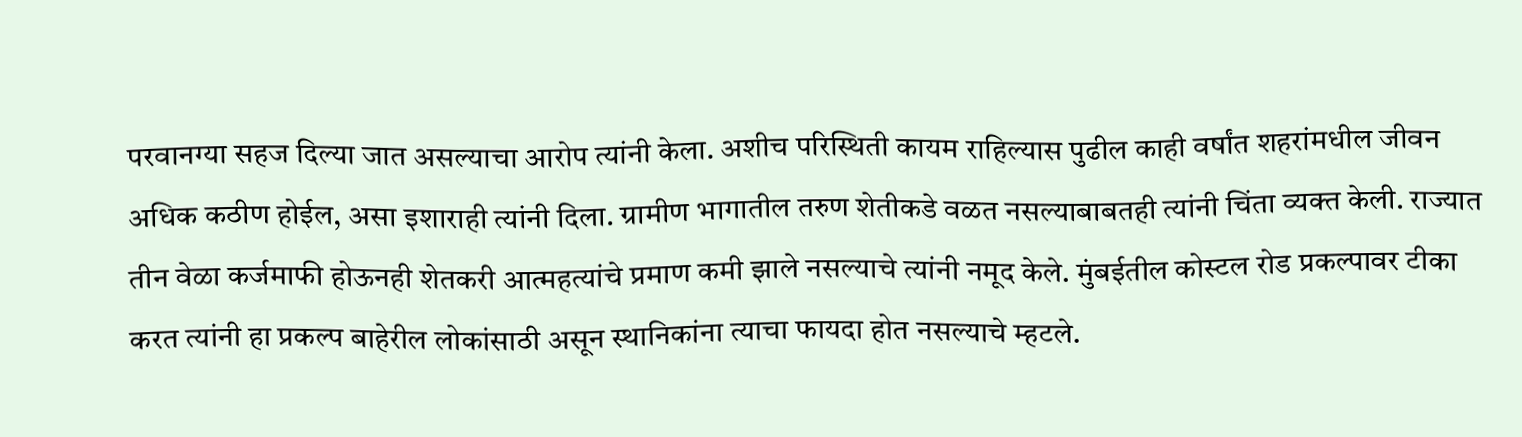परवानग्या सहज दिल्या जात असल्याचा आरोप त्यांनी केला. अशीच परिस्थिती कायम राहिल्यास पुढील काही वर्षांत शहरांमधील जीवन अधिक कठीण होईल, असा इशाराही त्यांनी दिला. ग्रामीण भागातील तरुण शेतीकडे वळत नसल्याबाबतही त्यांनी चिंता व्यक्त केली. राज्यात तीन वेळा कर्जमाफी होऊनही शेतकरी आत्महत्यांचे प्रमाण कमी झाले नसल्याचे त्यांनी नमूद केले. मुंबईतील कोस्टल रोड प्रकल्पावर टीका करत त्यांनी हा प्रकल्प बाहेरील लोकांसाठी असून स्थानिकांना त्याचा फायदा होत नसल्याचे म्हटले.